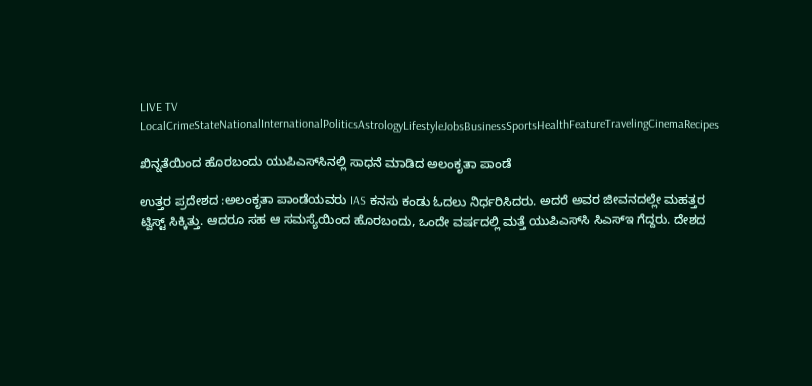LIVE TV LocalCrimeStateNationalInternationalPoliticsAstrologyLifestyleJobsBusinessSportsHealthFeatureTravelingCinemaRecipes

ಖಿನ್ನತೆಯಿಂದ ಹೊರಬಂದು ಯುಪಿಎಸ್‌ಸಿನಲ್ಲಿ ಸಾಧನೆ ಮಾಡಿದ ಅಲಂಕೃತಾ ಪಾಂಡೆ

ಉತ್ತರ ಪ್ರದೇಶದ :ಅಲಂಕೃತಾ ಪಾಂಡೆಯವರು IAS ಕನಸು ಕಂಡು ಓದಲು ನಿರ್ಧರಿಸಿದರು. ಅದರೆ ಅವರ ಜೀವನದಲ್ಲೇ ಮಹತ್ತರ ಟ್ವಿಸ್ಟ್‌ ಸಿಕ್ಕಿತ್ತು. ಆದರೂ ಸಹ ಆ ಸಮಸ್ಯೆಯಿಂದ ಹೊರಬಂದು, ಒಂದೇ ವರ್ಷದಲ್ಲಿ ಮತ್ತೆ ಯುಪಿಎಸ್‌ಸಿ ಸಿಎಸ್‌ಇ ಗೆದ್ದರು. ದೇಶದ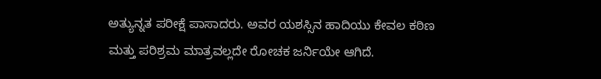ಅತ್ಯುನ್ನತ ಪರೀಕ್ಷೆ ಪಾಸಾದರು. ಅವರ ಯಶಸ್ಸಿನ ಹಾದಿಯು ಕೇವಲ ಕಠಿಣ ಮತ್ತು ಪರಿಶ್ರಮ ಮಾತ್ರವಲ್ಲದೇ ರೋಚಕ ಜರ್ನಿಯೇ ಆಗಿದೆ.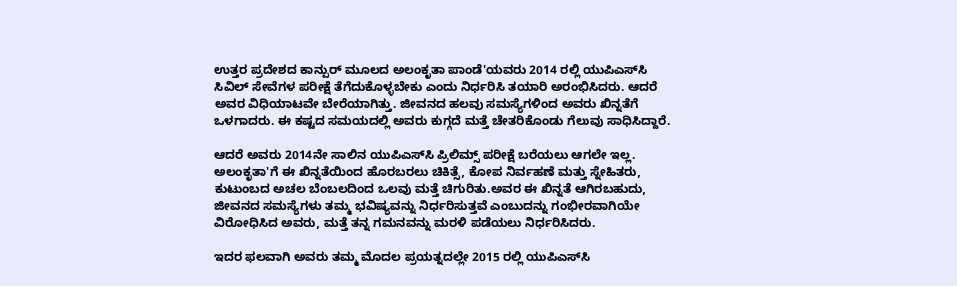ಉತ್ತರ ಪ್ರದೇಶದ ಕಾನ್ಪುರ್ ಮೂಲದ ಅಲಂಕೃತಾ ಪಾಂಡೆ'ಯವರು 2014 ರಲ್ಲಿ ಯುಪಿಎಸ್‌ಸಿ ಸಿವಿಲ್‌ ಸೇವೆಗಳ ಪರೀಕ್ಷೆ ತೆಗೆದುಕೊಳ್ಳಬೇಕು ಎಂದು ನಿರ್ಧರಿಸಿ ತಯಾರಿ ಅರಂಭಿಸಿದರು. ಆದರೆ ಅವರ ವಿಧಿಯಾಟವೇ ಬೇರೆಯಾಗಿತ್ತು. ಜೀವನದ ಹಲವು ಸಮಸ್ಯೆಗಳಿಂದ ಅವರು ಖಿನ್ನತೆಗೆ ಒಳಗಾದರು. ಈ ಕಷ್ಟದ ಸಮಯದಲ್ಲಿ ಅವರು ಕುಗ್ಗದೆ ಮತ್ತೆ ಚೇತರಿಕೊಂಡು ಗೆಲುವು ಸಾಧಿಸಿದ್ದಾರೆ.

ಆದರೆ ಅವರು 2014ನೇ ಸಾಲಿನ ಯುಪಿಎಸ್‌ಸಿ ಪ್ರಿಲಿಮ್ಸ್‌ ಪರೀಕ್ಷೆ ಬರೆಯಲು ಆಗಲೇ ಇಲ್ಲ. ಅಲಂಕೃತಾ'ಗೆ ಈ ಖಿನ್ನತೆಯಿಂದ ಹೊರಬರಲು ಚಿಕಿತ್ಸೆ, ಕೋಪ ನಿರ್ವಹಣೆ ಮತ್ತು ಸ್ನೇಹಿತರು, ಕುಟುಂಬದ ಅಚಲ ಬೆಂಬಲದಿಂದ ಒಲವು ಮತ್ತೆ ಚಿಗುರಿತು.ಅವರ ಈ ಖಿನ್ನತೆ ಆಗಿರಬಹುದು, ಜೀವನದ ಸಮಸ್ಯೆಗಳು ತಮ್ಮ ಭವಿಷ್ಯವನ್ನು ನಿರ್ಧರಿಸುತ್ತವೆ ಎಂಬುದನ್ನು ಗಂಭೀರವಾಗಿಯೇ ವಿರೋಧಿಸಿದ ಅವರು, ಮತ್ತೆ ತನ್ನ ಗಮನವನ್ನು ಮರಳಿ ಪಡೆಯಲು ನಿರ್ಧರಿಸಿದರು.

ಇದರ ಫಲವಾಗಿ ಅವರು ತಮ್ಮ ಮೊದಲ ಪ್ರಯತ್ನದಲ್ಲೇ 2015 ರಲ್ಲಿ ಯುಪಿಎಸ್‌ಸಿ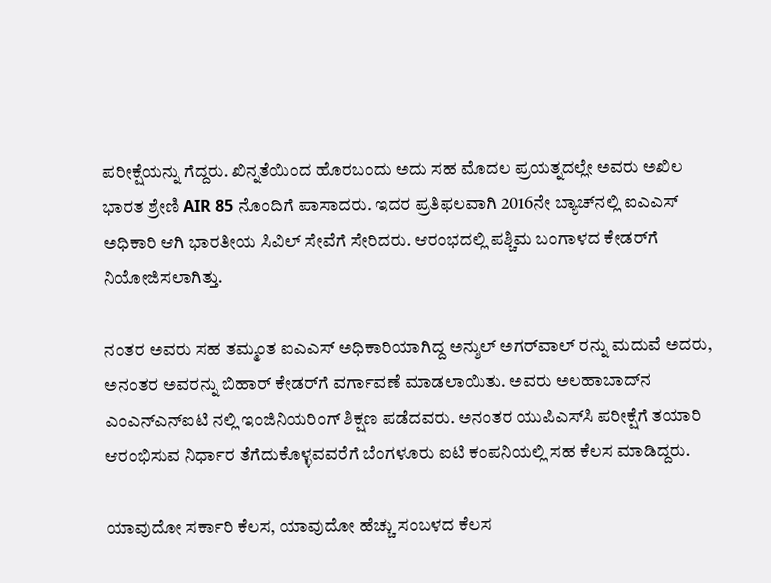ಪರೀಕ್ಷೆಯನ್ನು ಗೆದ್ದರು. ಖಿನ್ನತೆಯಿಂದ ಹೊರಬಂದು ಅದು ಸಹ ಮೊದಲ ಪ್ರಯತ್ನದಲ್ಲೇ ಅವರು ಅಖಿಲ ಭಾರತ ಶ್ರೇಣಿ AIR 85 ನೊಂದಿಗೆ ಪಾಸಾದರು. ಇದರ ಪ್ರತಿಫಲವಾಗಿ 2016ನೇ ಬ್ಯಾಚ್‌ನಲ್ಲಿ ಐಎಎಸ್‌ ಅಧಿಕಾರಿ ಆಗಿ ಭಾರತೀಯ ಸಿವಿಲ್ ಸೇವೆಗೆ ಸೇರಿದರು. ಆರಂಭದಲ್ಲಿ ಪಶ್ಚಿಮ ಬಂಗಾಳದ ಕೇಡರ್‌ಗೆ ನಿಯೋಜಿಸಲಾಗಿತ್ತು.

ನಂತರ ಅವರು ಸಹ ತಮ್ಮಂತ ಐಎಎಸ್‌ ಅಧಿಕಾರಿಯಾಗಿದ್ದ ಅನ್ಶುಲ್ ಅಗರ್‌ವಾಲ್‌ ರನ್ನು ಮದುವೆ ಅದರು, ಅನಂತರ ಅವರನ್ನು ಬಿಹಾರ್ ಕೇಡರ್‌ಗೆ ವರ್ಗಾವಣೆ ಮಾಡಲಾಯಿತು. ಅವರು ಅಲಹಾಬಾದ್‌ನ ಎಂಎನ್‌ಎನ್‌ಐಟಿ ನಲ್ಲಿ ಇಂಜಿನಿಯರಿಂಗ್ ಶಿಕ್ಷಣ ಪಡೆದವರು. ಅನಂತರ ಯುಪಿಎಸ್‌ಸಿ ಪರೀಕ್ಷೆಗೆ ತಯಾರಿ ಆರಂಭಿಸುವ ನಿರ್ಧಾರ ತೆಗೆದುಕೊಳ್ಳವವರೆಗೆ ಬೆಂಗಳೂರು ಐಟಿ ಕಂಪನಿಯಲ್ಲಿ ಸಹ ಕೆಲಸ ಮಾಡಿದ್ದರು.

ಯಾವುದೋ ಸರ್ಕಾರಿ ಕೆಲಸ, ಯಾವುದೋ ಹೆಚ್ಚು ಸಂಬಳದ ಕೆಲಸ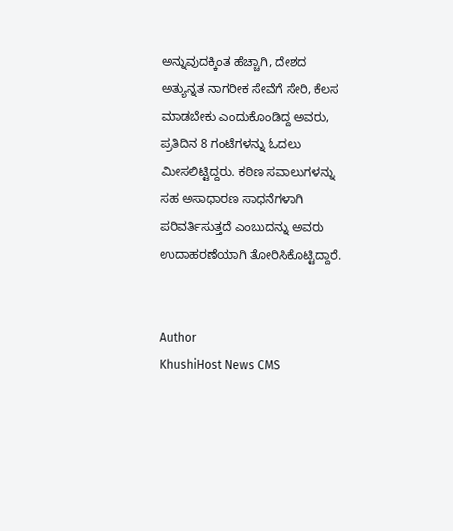ಅನ್ನುವುದಕ್ಕಿಂತ ಹೆಚ್ಚಾಗಿ, ದೇಶದ ಅತ್ಯುನ್ನತ ನಾಗರೀಕ ಸೇವೆಗೆ ಸೇರಿ, ಕೆಲಸ ಮಾಡಬೇಕು ಎಂದುಕೊಂಡಿದ್ದ ಅವರು, ಪ್ರತಿದಿನ 8 ಗಂಟೆಗಳನ್ನು ಓದಲು ಮೀಸಲಿಟ್ಟಿದ್ದರು. ಕಠಿಣ ಸವಾಲುಗಳನ್ನು ಸಹ ಅಸಾಧಾರಣ ಸಾಧನೆಗಳಾಗಿ ಪರಿವರ್ತಿಸುತ್ತದೆ ಎಂಬುದನ್ನು ಅವರು ಉದಾಹರಣೆಯಾಗಿ ತೋರಿಸಿಕೊಟ್ಟಿದ್ದಾರೆ.


Author
KhushiHost News CMS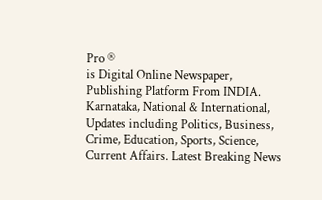Pro ®
is Digital Online Newspaper, Publishing Platform From INDIA. Karnataka, National & International, Updates including Politics, Business, Crime, Education, Sports, Science, Current Affairs. Latest Breaking News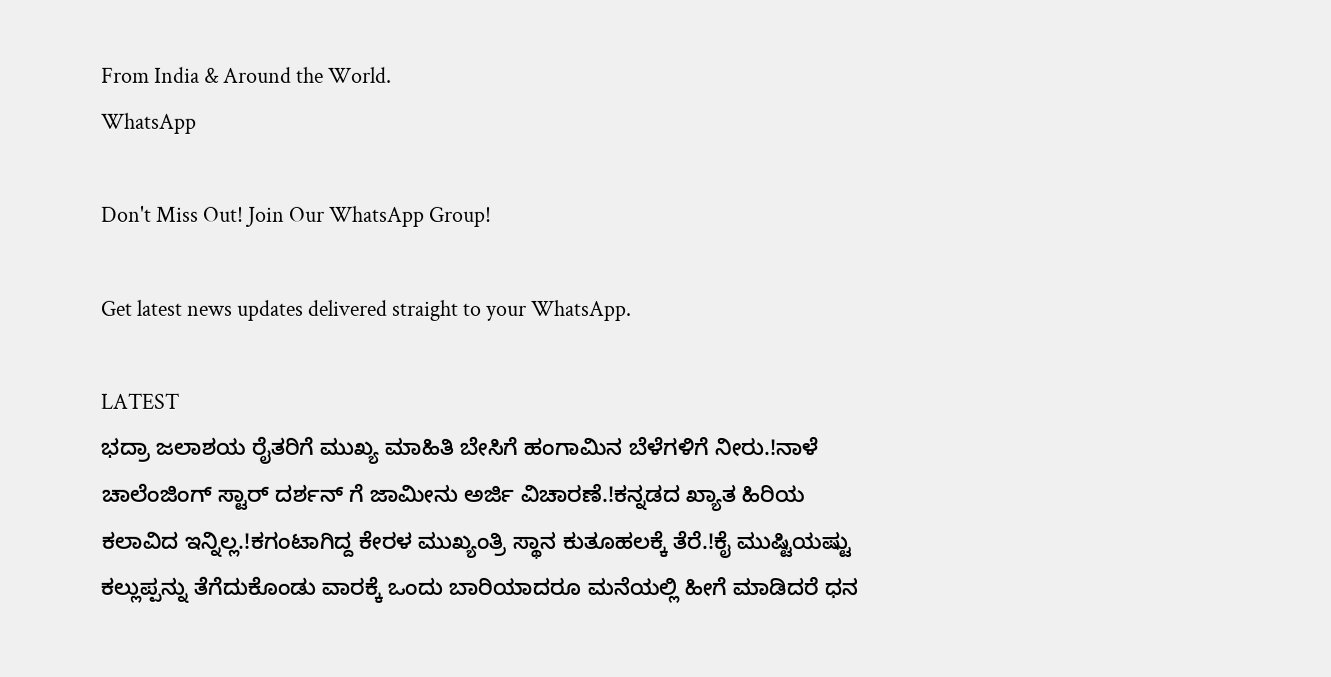From India & Around the World.
WhatsApp

Don't Miss Out! Join Our WhatsApp Group!

Get latest news updates delivered straight to your WhatsApp.

LATEST
ಭದ್ರಾ ಜಲಾಶಯ ರೈತರಿಗೆ ಮುಖ್ಯ ಮಾಹಿತಿ ಬೇಸಿಗೆ ಹಂಗಾಮಿನ ಬೆಳೆಗಳಿಗೆ ನೀರು.!ನಾಳೆ ಚಾಲೆಂಜಿಂಗ್ ಸ್ಟಾರ್ ದರ್ಶನ್ ಗೆ ಜಾಮೀನು ಅರ್ಜಿ ವಿಚಾರಣೆ.!ಕನ್ನಡದ ಖ್ಯಾತ ಹಿರಿಯ ಕಲಾವಿದ ಇನ್ನಿಲ್ಲ.!ಕಗಂಟಾಗಿದ್ದ ಕೇರಳ ಮುಖ್ಯಂತ್ರಿ ಸ್ಥಾನ ಕುತೂಹಲಕ್ಕೆ ತೆರೆ.!ಕೈ ಮುಷ್ಟಿಯಷ್ಟು ಕಲ್ಲುಪ್ಪನ್ನು ತೆಗೆದುಕೊಂಡು ವಾರಕ್ಕೆ ಒಂದು ಬಾರಿಯಾದರೂ ಮನೆಯಲ್ಲಿ ಹೀಗೆ ಮಾಡಿದರೆ ಧನ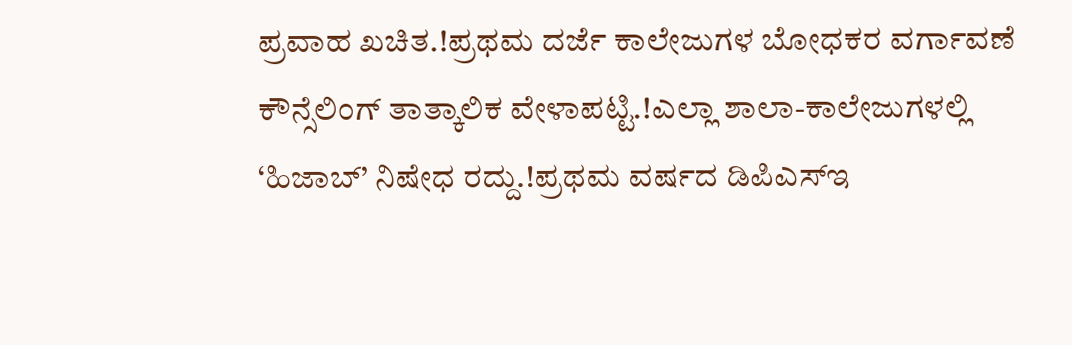ಪ್ರವಾಹ ಖಚಿತ.!ಪ್ರಥಮ ದರ್ಜೆ ಕಾಲೇಜುಗಳ ಬೋಧಕರ ವರ್ಗಾವಣೆ ಕೌನ್ಸೆಲಿಂಗ್ ತಾತ್ಕಾಲಿಕ ವೇಳಾಪಟ್ಟಿ.!ಎಲ್ಲಾ ಶಾಲಾ-ಕಾಲೇಜುಗಳಲ್ಲಿ ‘ಹಿಜಾಬ್’ ನಿಷೇಧ ರದ್ದು.!ಪ್ರಥಮ ವರ್ಷದ ಡಿಪಿಎಸ್‍ಇ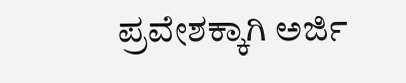ಪ್ರವೇಶಕ್ಕಾಗಿ ಅರ್ಜಿ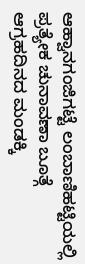ಆಹ್ವಾನಗಂಜಿಗಟ್ಟೆ ಲಂಬಾಣಿಹಟ್ಟಿಯಲ್ಲಿ ಪ್ರತ್ಯೇಕ ಚುನಾವಣಾ ಬೂತ್ಗೆ ಆಗ್ರಹದಿನದ ಮಂಡಕ್ಕಿ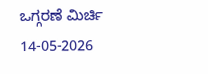ಒಗ್ಗರಣೆ ಮಿರ್ಚಿ 14-05-2026